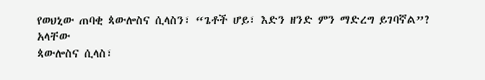የወህኒው ጠባቂ ጳውሎስና ሲላስን፣ “ጌቶች ሆይ፣ እድን ዘንድ ምን ማድረግ ይገባኛል”? አላቸው
ጳውሎስና ሲላስ፣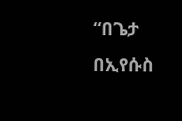“በጌታ በኢየሱስ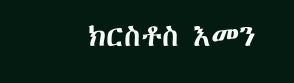ክርስቶስ እመን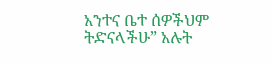አንተና ቤተ ሰዎችህም ትድናላችሁ” አሉት